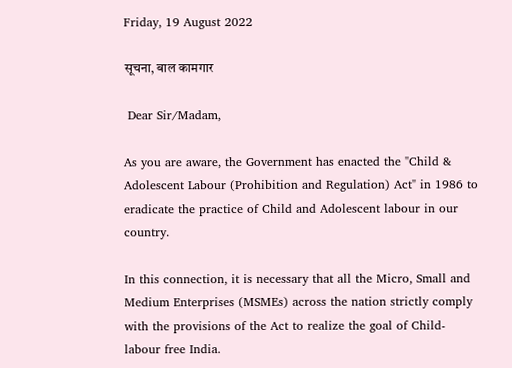Friday, 19 August 2022

सूचना, बाल कामगार

 Dear Sir/Madam,

As you are aware, the Government has enacted the "Child & Adolescent Labour (Prohibition and Regulation) Act" in 1986 to eradicate the practice of Child and Adolescent labour in our country.

In this connection, it is necessary that all the Micro, Small and Medium Enterprises (MSMEs) across the nation strictly comply with the provisions of the Act to realize the goal of Child-labour free India.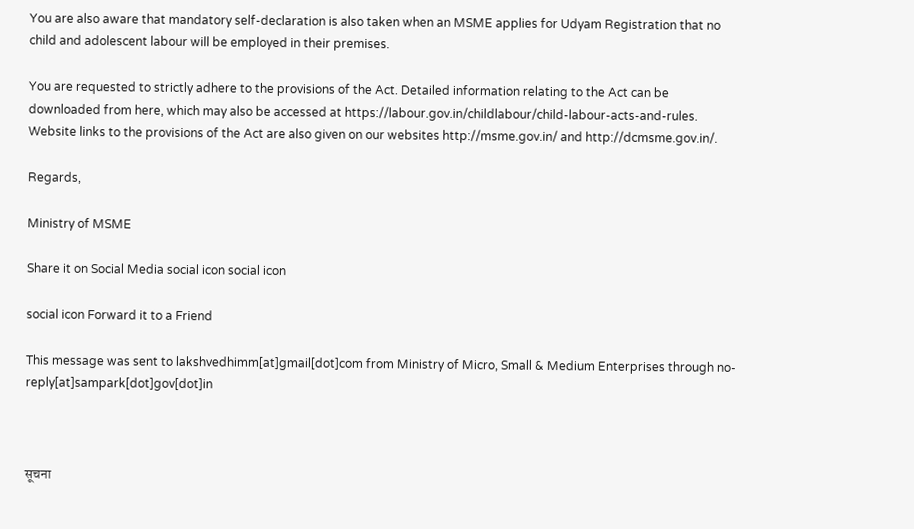You are also aware that mandatory self-declaration is also taken when an MSME applies for Udyam Registration that no child and adolescent labour will be employed in their premises.

You are requested to strictly adhere to the provisions of the Act. Detailed information relating to the Act can be downloaded from here, which may also be accessed at https://labour.gov.in/childlabour/child-labour-acts-and-rules. Website links to the provisions of the Act are also given on our websites http://msme.gov.in/ and http://dcmsme.gov.in/.

Regards,

Ministry of MSME

Share it on Social Media social icon social icon

social icon Forward it to a Friend

This message was sent to lakshvedhimm[at]gmail[dot]com from Ministry of Micro, Small & Medium Enterprises through no-reply[at]sampark[dot]gov[dot]in



सूचना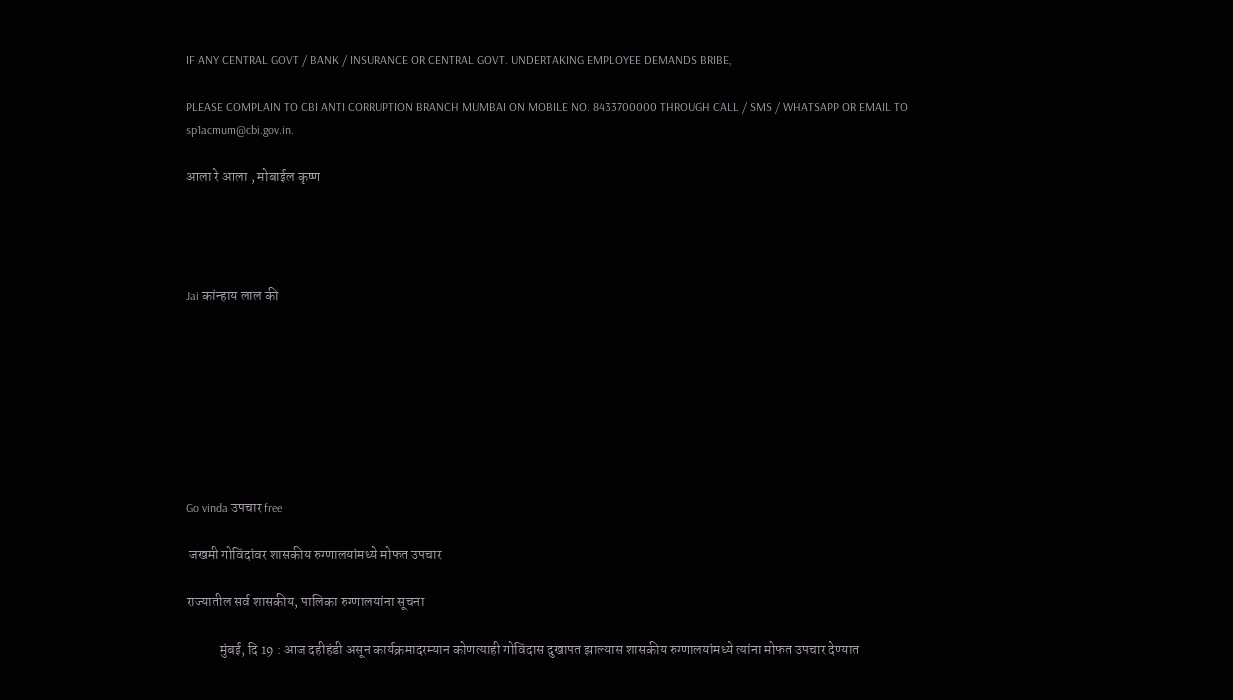IF ANY CENTRAL GOVT / BANK / INSURANCE OR CENTRAL GOVT. UNDERTAKING EMPLOYEE DEMANDS BRIBE,

PLEASE COMPLAIN TO CBI ANTI CORRUPTION BRANCH MUMBAI ON MOBILE NO. 8433700000 THROUGH CALL / SMS / WHATSAPP OR EMAIL TO sp1acmum@cbi.gov.in.

आला रे आला , मोबाईल कृष्ण




Jai कांन्हाय लाल की








Go vinda उपचार free

 जखमी गोविंदांवर शासकीय रुग्णालयांमध्ये मोफत उपचार

राज्यातील सर्व शासकीय, पालिका रुग्णालयांना सूचना

            मुंबई, दि 19 : आज दहीहंडी असून कार्यक्रमादरम्यान कोणत्याही गोविंदास दुखापत झाल्यास शासकीय रुग्णालयांमध्ये त्यांना मोफत उपचार देण्यात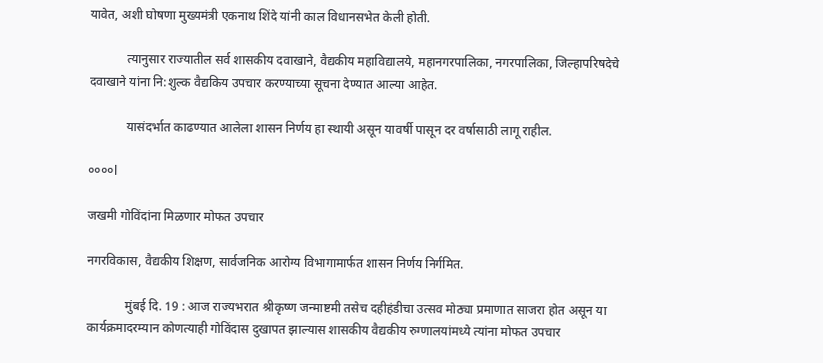यावेत, अशी घोषणा मुख्यमंत्री एकनाथ शिंदे यांनी काल विधानसभेत केली होती.

            त्यानुसार राज्यातील सर्व शासकीय दवाखाने, वैद्यकीय महाविद्यालये, महानगरपालिका, नगरपालिका, जिल्हापरिषदेचे दवाखाने यांना नि:शुल्क वैद्यकिय उपचार करण्याच्या सूचना देण्यात आल्या आहेत.

            यासंदर्भात काढण्यात आलेला शासन निर्णय हा स्थायी असून यावर्षी पासून दर वर्षासाठी लागू राहील.

००००l

जखमी गोविंदांना मिळणार मोफत उपचार

नगरविकास, वैद्यकीय शिक्षण, सार्वजनिक आरोग्य विभागामार्फत शासन निर्णय निर्गमित.

            मुंबई दि. 19 : आज राज्यभरात श्रीकृष्ण जन्माष्टमी तसेच दहीहंडीचा उत्सव मोठ्या प्रमाणात साजरा होत असून या कार्यक्रमादरम्यान कोणत्याही गोविंदास दुखापत झाल्यास शासकीय वैद्यकीय रुग्णालयांमध्ये त्यांना मोफत उपचार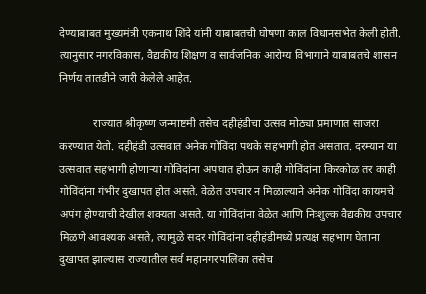देण्याबाबत मुख्यमंत्री एकनाथ शिंदे यांनी याबाबतची घोषणा काल विधानसभेत केली होती. त्यानुसार नगरविकास, वैद्यकीय शिक्षण व सार्वजनिक आरोग्य विभागाने याबाबतचे शासन निर्णय तातडीने जारी केलेले आहेत.

            राज्यात श्रीकृष्ण जन्माष्टमी तसेच दहीहंडीचा उत्सव मोठ्या प्रमाणात साजरा करण्यात येतो. दहीहंडी उत्सवात अनेक गोविंदा पथके सहभागी होत असतात. दरम्यान या उत्सवात सहभागी होणाऱ्या गोविदांना अपघात होऊन काही गोविंदांना किरकोळ तर काही गोविंदांना गंभीर दुखापत होत असते. वेळेत उपचार न मिळाल्याने अनेक गोविंदा कायमचे अपंग होण्याची देखील शक्यता असते. या गोविंदांना वेळेत आणि निःशुल्क वैद्यकीय उपचार मिळणे आवश्यक असते, त्यामुळे सदर गोविंदांना दहीहंडीमध्ये प्रत्यक्ष सहभाग घेताना दुखापत झाल्यास राज्यातील सर्व महानगरपालिका तसेच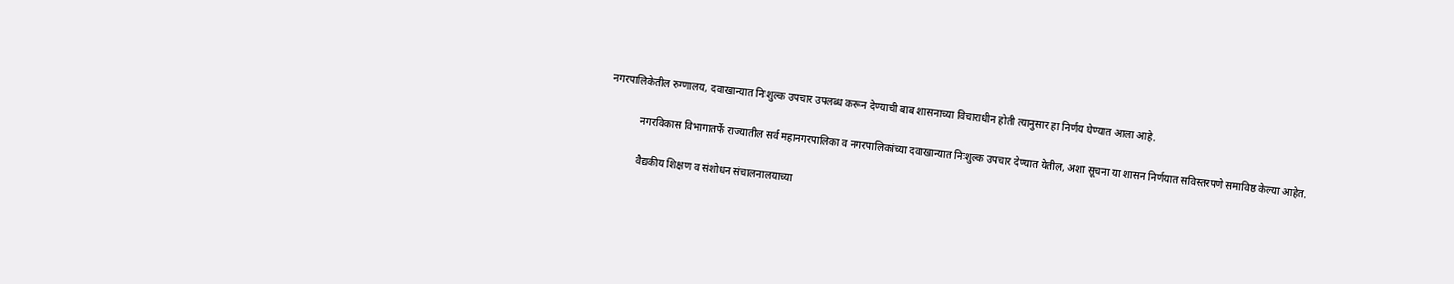नगरपालिकेतील रुग्णालय, दवाखान्यात निःशुल्क उपचार उपलब्ध करून देण्याची बाब शासनाच्या विचाराधीन होती त्यानुसार हा निर्णय घेण्यात आला आहे.

            नगरविकास विभागातर्फे राज्यातील सर्व महानगरपालिका व नगरपालिकांच्या दवाखान्यात निःशुल्क उपचार देण्यात येतील, अशा सूचना या शासन निर्णयात सविस्तरपणे समाविष्ठ केल्या आहेत.

            वैद्यकीय शिक्षण व संशोधन संचालनालयाच्या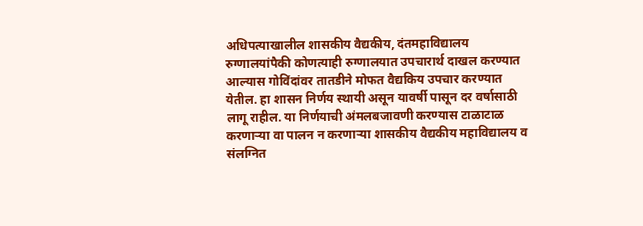अधिपत्याखालील शासकीय वैद्यकीय, दंतमहाविद्यालय रुग्णालयांपैकी कोणत्याही रुग्णालयात उपचारार्थ दाखल करण्यात आल्यास गोविंदांवर तातडीने मोफत वैद्यकिय उपचार करण्यात येतील. हा शासन निर्णय स्थायी असून यावर्षी पासून दर वर्षासाठी लागू राहील. या निर्णयाची अंमलबजावणी करण्यास टाळाटाळ करणाऱ्या वा पालन न करणाऱ्या शासकीय वैद्यकीय महाविद्यालय व संलग्नित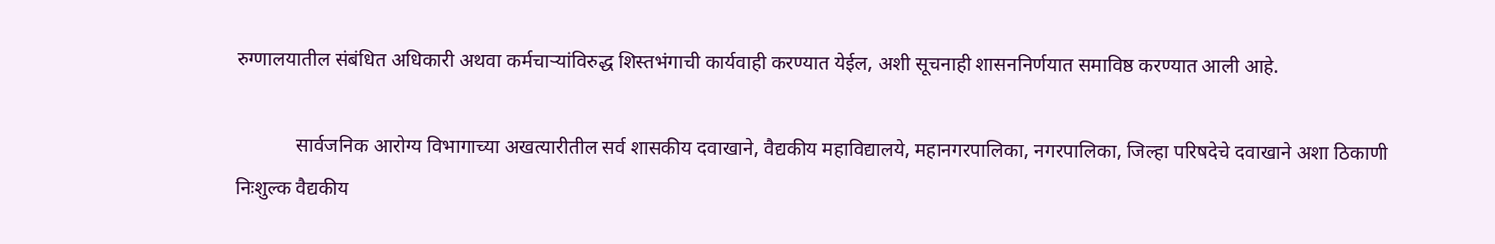रुग्णालयातील संबंधित अधिकारी अथवा कर्मचाऱ्यांविरुद्ध शिस्तभंगाची कार्यवाही करण्यात येईल, अशी सूचनाही शासननिर्णयात समाविष्ठ करण्यात आली आहे.

            सार्वजनिक आरोग्य विभागाच्या अखत्यारीतील सर्व शासकीय दवाखाने, वैद्यकीय महाविद्यालये, महानगरपालिका, नगरपालिका, जिल्हा परिषदेचे दवाखाने अशा ठिकाणी निःशुल्क वैद्यकीय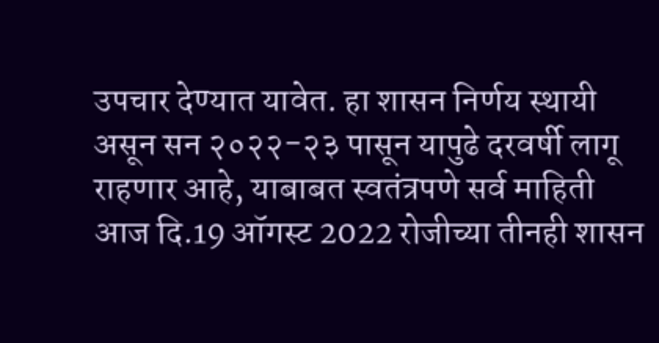उपचार देण्यात यावेत. हा शासन निर्णय स्थायी असून सन २०२२-२३ पासून यापुढे दरवर्षी लागू राहणार आहे, याबाबत स्वतंत्रपणे सर्व माहिती आज दि.19 ऑगस्ट 2022 रोजीच्या तीनही शासन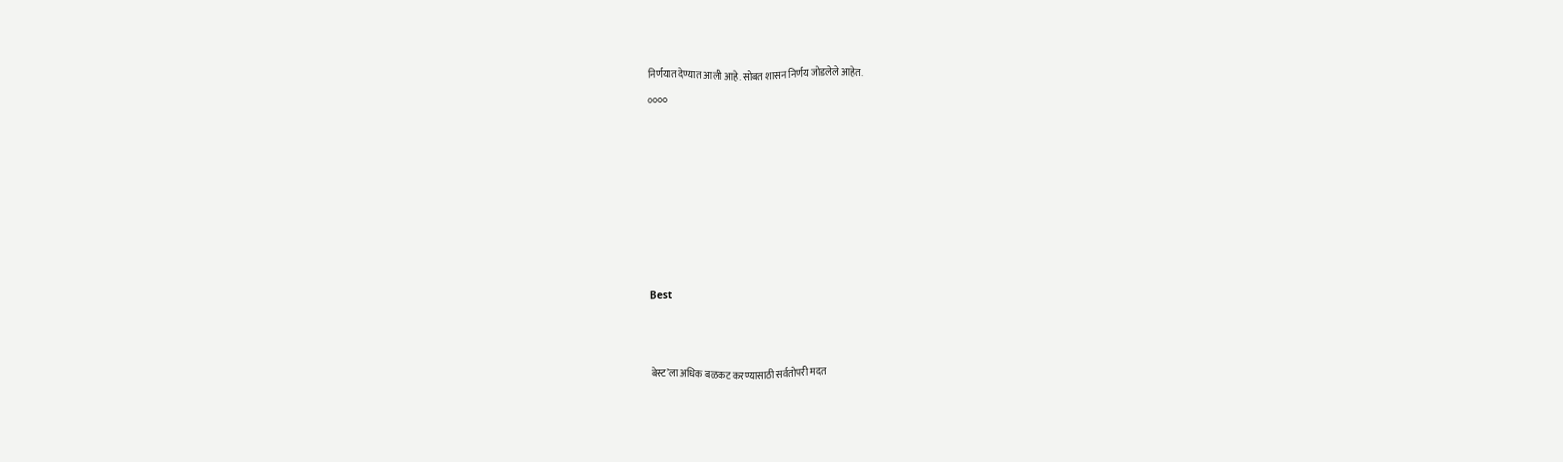निर्णयात देण्यात आली आहे. सोबत शासन निर्णय जोडलेले आहेत.

००००














Best





बेस्ट’ला अधिक बळकट करण्यासाठी सर्वतोपरी मदत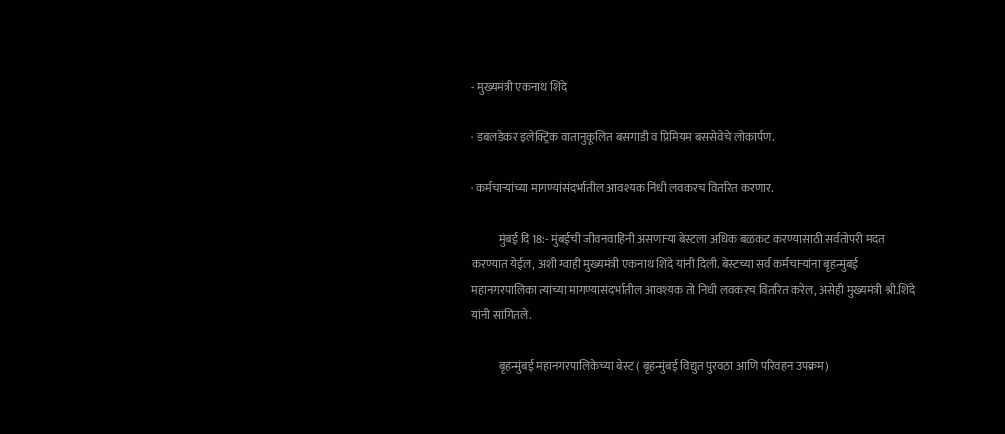- मुख्यमंत्री एकनाथ शिंदे

· डबलडेकर इलेक्ट्रिक वातानुकूलित बसगाडी व प्रिमियम बससेवेचे लोकार्पण.

· कर्मचाऱ्यांच्या मागण्यांसंदर्भातील आवश्यक निधी लवकरच वितरित करणार.

            मुंबई दि 18:- मुंबईची जीवनवाहिनी असणाऱ्या बेस्टला अधिक बळकट करण्यासाठी सर्वतोपरी मदत करण्यात येईल, अशी ग्वाही मुख्यमंत्री एकनाथ शिंदे यांनी दिली. बेस्टच्या सर्व कर्मचाऱ्यांना बृहन्मुंबई महानगरपालिका त्यांच्या मागण्यासंदर्भातील आवश्यक तो निधी लवकरच वितरित करेल, असेही मुख्यमंत्री श्री.शिंदे यांनी सांगितले.

            बृहन्मुंबई महानगरपालिकेच्या बेस्ट ( बृहन्मुंबई विद्युत पुरवठा आणि परिवहन उपक्रम)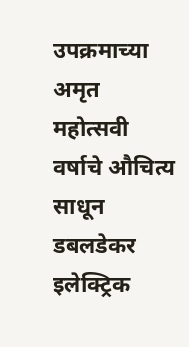उपक्रमाच्या अमृत महोत्सवी वर्षाचे औचित्य साधून डबलडेकर इलेक्ट्रिक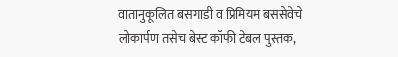वातानुकूलित बसगाडी व प्रिमियम बससेवेचे लोकार्पण तसेच बेस्ट कॉफी टेबल पुस्तक,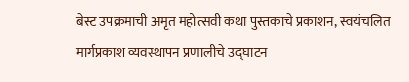बेस्ट उपक्रमाची अमृत महोत्सवी कथा पुस्तकाचे प्रकाशन, स्वयंचलित मार्गप्रकाश व्यवस्थापन प्रणालीचे उद्घाटन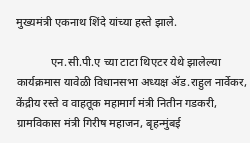मुख्यमंत्री एकनाथ शिंदे यांच्या हस्ते झाले.

            एन.सी.पी.ए च्या टाटा थिएटर येथे झालेल्या कार्यक्रमास यावेळी विधानसभा अध्यक्ष ॲड.राहुल नार्वेकर, केंद्रीय रस्ते व वाहतूक महामार्ग मंत्री नितीन गडकरी, ग्रामविकास मंत्री गिरीष महाजन, बृहन्मुंबई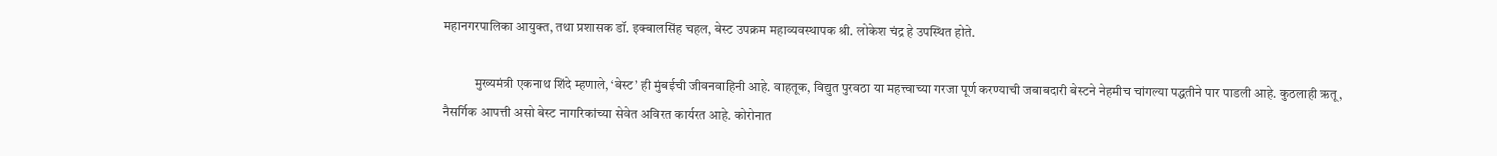महानगरपालिका आयुक्त, तथा प्रशासक डॉ. इक्बालसिंह चहल, बेस्ट उपक्रम महाव्यवस्थापक श्री. लोकेश चंद्र हे उपस्थित होते.

            मुख्यमंत्री एकनाथ शिंदे म्हणाले, ‘बेस्ट’ ही मुंबईची जीवनवाहिनी आहे. वाहतूक, विद्युत पुरवठा या महत्त्वाच्या गरजा पूर्ण करण्याची जबाबदारी बेस्टने नेहमीच चांगल्या पद्धतीने पार पाडली आहे. कुठलाही ऋतू, नैसर्गिक आपत्ती असो बेस्ट नागरिकांच्या सेवेत अविरत कार्यरत आहे. कोरोनात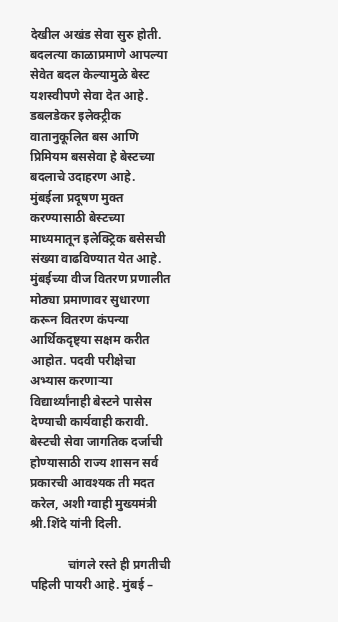देखील अखंड सेवा सुरु होती. बदलत्या काळाप्रमाणे आपल्या सेवेत बदल केल्यामुळे बेस्ट यशस्वीपणे सेवा देत आहे. डबलडेकर इलेक्ट्रीक वातानुकूलित बस आणि प्रिमियम बससेवा हे बेस्टच्या बदलाचे उदाहरण आहे. मुंबईला प्रदूषण मुक्त करण्यासाठी बेस्टच्या माध्यमातून इलेक्ट्रिक बसेसची संख्या वाढविण्यात येत आहे. मुंबईच्या वीज वितरण प्रणालीत मोठ्या प्रमाणावर सुधारणा करून वितरण कंपन्या आर्थिकदृष्ट्या सक्षम करीत आहोत. पदवी परीक्षेचा अभ्यास करणाऱ्या विद्यार्थ्यांनाही बेस्टने पासेस देण्याची कार्यवाही करावी. बेस्टची सेवा जागतिक दर्जाची होण्यासाठी राज्य शासन सर्व प्रकारची आवश्यक ती मदत करेल, अशी ग्वाही मुख्यमंत्री श्री.शिंदे यांनी दिली.

            चांगले रस्ते ही प्रगतीची पहिली पायरी आहे. मुंबई –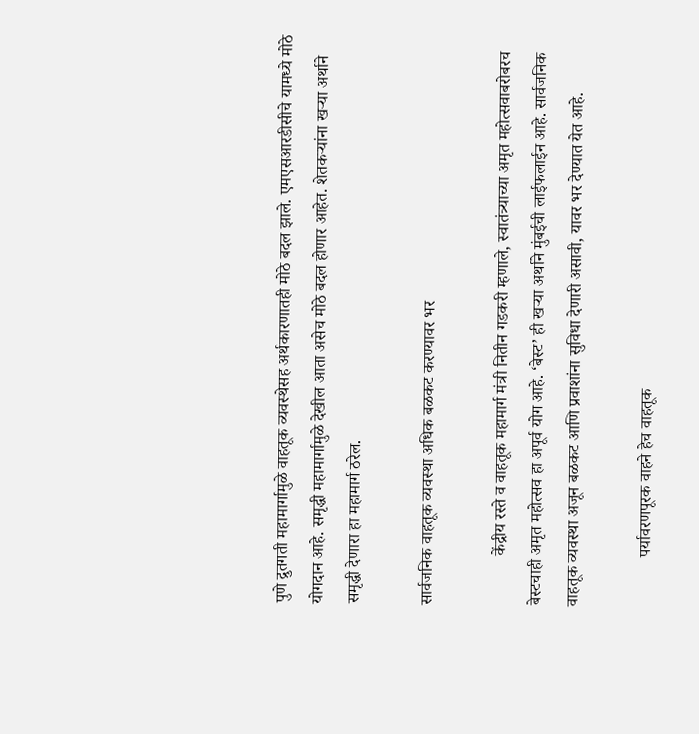पुणे द्रुतगती महामार्गामुळे वाहतूक व्यवस्थेसह अर्थकारणातही मोठे बदल झाले. एमएसआरडीसीचे यामध्ये मोठे योगदान आहे. समृद्धी महामार्गामुळे देखील आता असेच मोठे बदल होणार आहेत. शेतकऱ्यांना खऱ्या अर्थाने समृद्धी देणारा हा महामार्ग ठरेल.

सार्वजनिक वाहतूक व्यवस्था अधिक बळकट करण्यावर भर

            केंद्रीय रस्ते व वाहतूक महामार्ग मंत्री नितीन गडकरी म्हणाले, स्वातंत्र्याच्या अमृत महोत्सवाबरोबरच बेस्टचाही अमृत महोत्सव हा अपूर्व योग आहे. ‘बेस्ट’ ही खऱ्या अर्थाने मुंबईची लाईफलाईन आहे. सार्वजनिक वाहतूक व्यवस्था अजून बळकट आणि प्रवाशांना सुविधा देणारी असावी, यावर भर देण्यात येत आहे.

            पर्यावरणपूरक वाहने हेच वाहतूक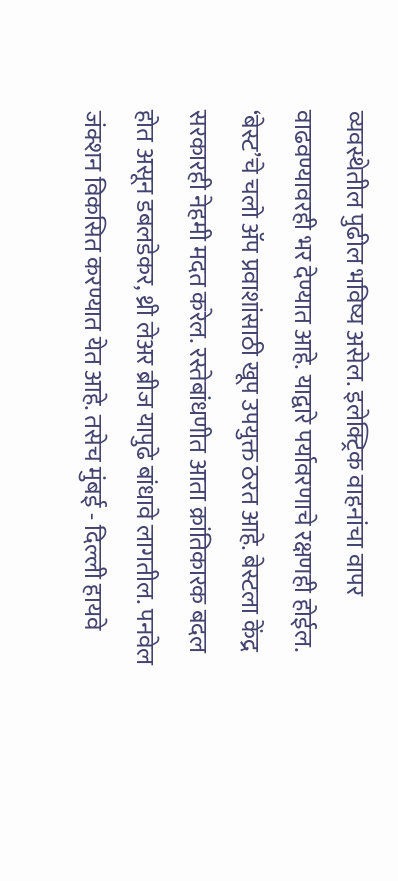व्यवस्थेतील पुढील भविष्य असेल. इलेक्ट्रिक वाहनांचा वापर वाढवण्यावरही भर देण्यात आहे. याद्वारे पर्यावरणाचे रक्षणही होईल. ‘बेस्ट’चे चलो ॲप प्रवाशांसाठी खूप उपयुक्त ठरत आहे. बेस्टला केंद्र सरकारही नेहमी मदत करेल. रस्तेबांधणीत आता क्रांतिकारक बदल होत असून डबलडेकर, थ्री लेअर ब्रीज यापुढे बांधावे लागतील. पनवेल जंक्शन विकसित करण्यात येत आहे. तसेच मुंबई - दिल्ली हायवे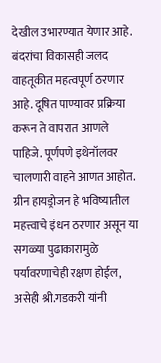देखील उभारण्यात येणार आहे. बंदरांचा विकासही जलद वाहतूकीत महत्वपूर्ण ठरणार आहे. दूषित पाण्यावर प्रक्रिया करून ते वापरात आणले पाहिजे. पूर्णपणे इथेनॉलवर चालणारी वाहने आणत आहोत. ग्रीन हायड्रोजन हे भविष्यातील महत्त्वाचे इंधन ठरणार असून या सगळ्या पुढाकारामुळे पर्यावरणाचेही रक्षण होईल, असेही श्री.गडकरी यांनी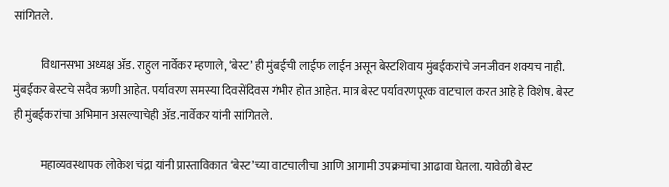सांगितले.

            विधानसभा अध्यक्ष ॲड. राहुल नार्वेकर म्हणाले, ‘बेस्ट’ ही मुंबईची लाईफ लाईन असून बेस्टशिवाय मुंबईकरांचे जनजीवन शक्यच नाही. मुंबईकर बेस्टचे सदैव ऋणी आहेत. पर्यावरण समस्या दिवसेंदिवस गंभीर होत आहेत. मात्र बेस्ट पर्यावरणपूरक वाटचाल करत आहे हे विशेष. बेस्ट ही मुंबईकरांचा अभिमान असल्याचेही ॲड.नार्वेकर यांनी सांगितले.

            महाव्यवस्थापक लोकेश चंद्रा यांनी प्रास्ताविकात ‘बेस्ट’च्या वाटचालीचा आणि आगामी उपक्रमांचा आढावा घेतला. यावेळी बेस्ट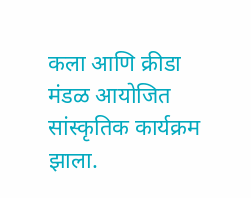कला आणि क्रीडा मंडळ आयोजित सांस्कृतिक कार्यक्रम झाला.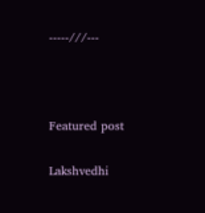-----///---



Featured post

Lakshvedhi